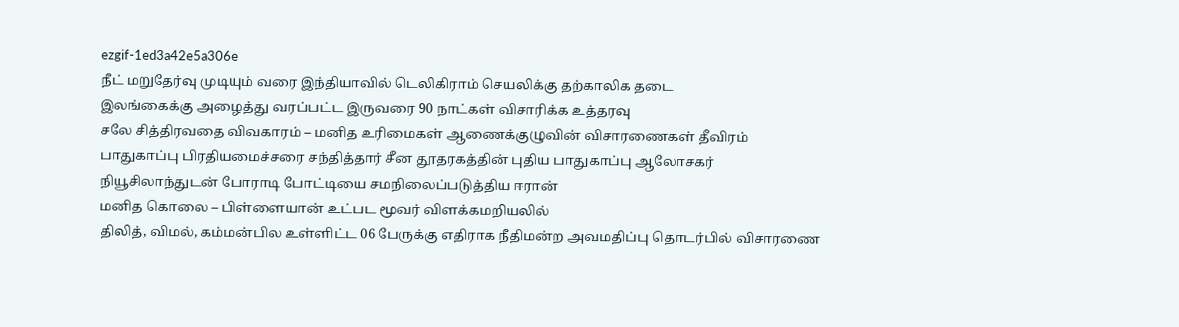ezgif-1ed3a42e5a306e
நீட் மறுதேர்வு முடியும் வரை இந்தியாவில் டெலிகிராம் செயலிக்கு தற்காலிக தடை
இலங்கைக்கு அழைத்து வரப்பட்ட இருவரை 90 நாட்கள் விசாரிக்க உத்தரவு
சலே சித்திரவதை விவகாரம் – மனித உரிமைகள் ஆணைக்குழுவின் விசாரணைகள் தீவிரம்
பாதுகாப்பு பிரதியமைச்சரை சந்தித்தார் சீன தூதரகத்தின் புதிய பாதுகாப்பு ஆலோசகர்
நியூசிலாந்துடன் போராடி போட்டியை சமநிலைப்படுத்திய ஈரான்
மனித கொலை – பிள்ளையான் உட்பட மூவர் விளக்கமறியலில்
திலித், விமல், கம்மன்பில உள்ளிட்ட 06 பேருக்கு எதிராக நீதிமன்ற அவமதிப்பு தொடர்பில் விசாரணை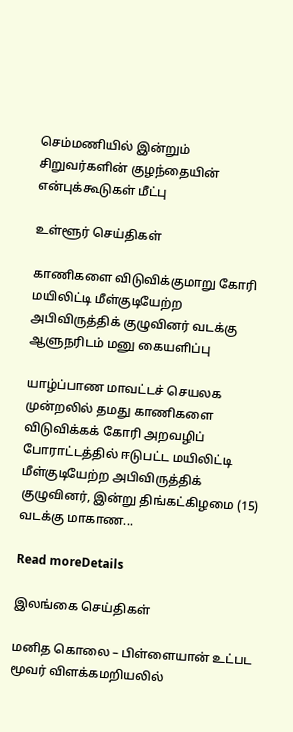செம்மணியில் இன்றும் சிறுவர்களின் குழந்தையின் என்புக்கூடுகள் மீட்பு

உள்ளூர் செய்திகள்

காணிகளை விடுவிக்குமாறு கோரி மயிலிட்டி மீள்குடியேற்ற அபிவிருத்திக் குழுவினர் வடக்கு ஆளுநரிடம் மனு கையளிப்பு

யாழ்ப்பாண மாவட்டச் செயலக முன்றலில் தமது காணிகளை விடுவிக்கக் கோரி அறவழிப் போராட்டத்தில் ஈடுபட்ட மயிலிட்டி மீள்குடியேற்ற அபிவிருத்திக் குழுவினர், இன்று திங்கட்கிழமை (15) வடக்கு மாகாண...

Read moreDetails

இலங்கை செய்திகள்

மனித கொலை – பிள்ளையான் உட்பட மூவர் விளக்கமறியலில்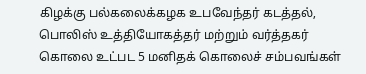கிழக்கு பல்கலைக்கழக உபவேந்தர் கடத்தல், பொலிஸ் உத்தியோகத்தர் மற்றும் வர்த்தகர் கொலை உட்பட 5 மனிதக் கொலைச் சம்பவங்கள்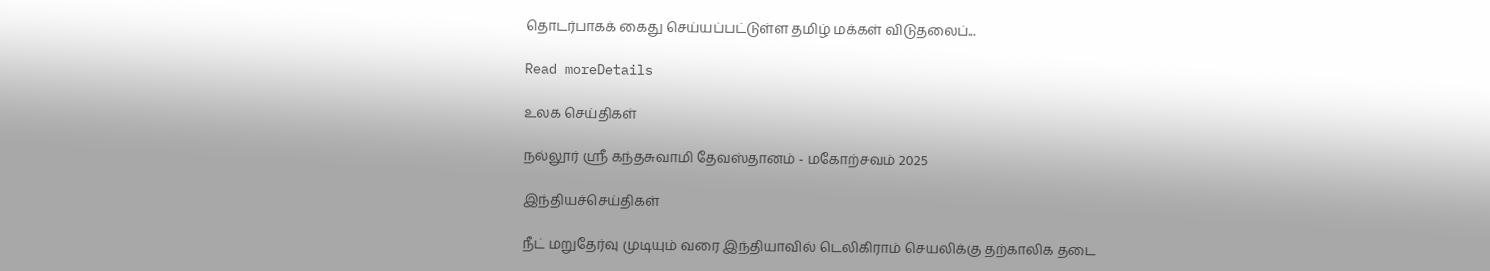தொடர்பாகக் கைது செய்யப்பட்டுள்ள தமிழ் மக்கள் விடுதலைப்...

Read moreDetails

உலக செய்திகள்

நல்லூர் ஸ்ரீ கந்தசுவாமி தேவஸ்தானம் - மகோற்சவம் 2025

இந்தியச்செய்திகள்

நீட் மறுதேர்வு முடியும் வரை இந்தியாவில் டெலிகிராம் செயலிக்கு தற்காலிக தடை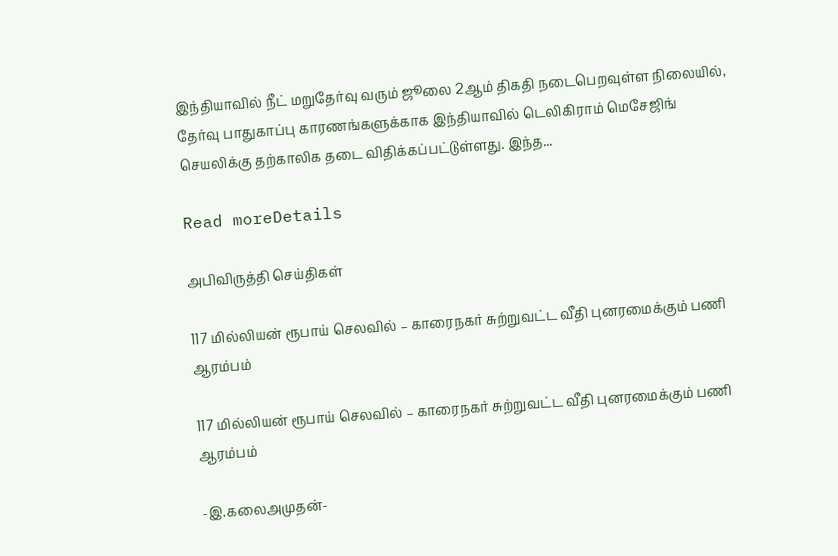இந்தியாவில் நீட் மறுதேர்வு வரும் ஜூலை 2ஆம் திகதி நடைபெறவுள்ள நிலையில், தேர்வு பாதுகாப்பு காரணங்களுக்காக இந்தியாவில் டெலிகிராம் மெசேஜிங் செயலிக்கு தற்காலிக தடை விதிக்கப்பட்டுள்ளது. இந்த...

Read moreDetails

அபிவிருத்தி செய்திகள்

117 மில்லியன் ரூபாய் செலவில் – காரைநகர் சுற்றுவட்ட வீதி புனரமைக்கும் பணி ஆரம்பம்

117 மில்லியன் ரூபாய் செலவில் – காரைநகர் சுற்றுவட்ட வீதி புனரமைக்கும் பணி ஆரம்பம்

-இ.கலைஅமுதன்-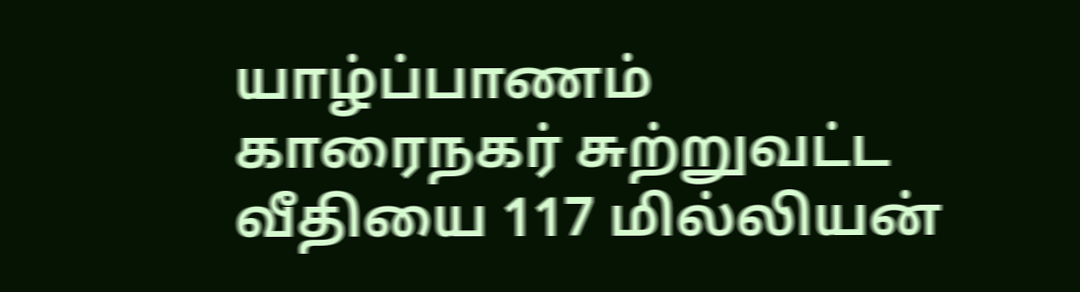யாழ்ப்பாணம் காரைநகர் சுற்றுவட்ட வீதியை 117 மில்லியன்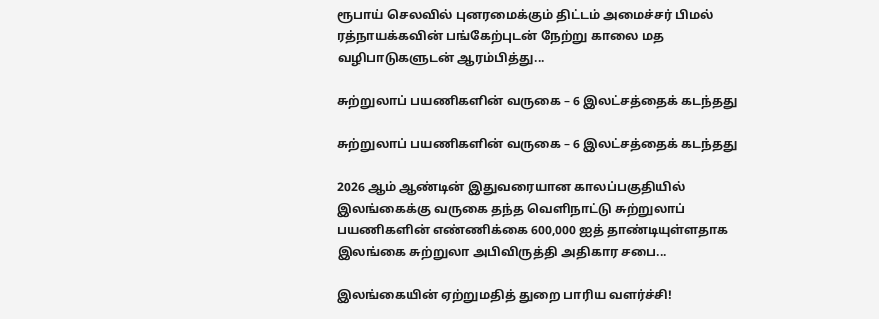ரூபாய் செலவில் புனரமைக்கும் திட்டம் அமைச்சர் பிமல் ரத்நாயக்கவின் பங்கேற்புடன் நேற்று காலை மத வழிபாடுகளுடன் ஆரம்பித்து...

சுற்றுலாப் பயணிகளின் வருகை – 6 இலட்சத்தைக் கடந்தது

சுற்றுலாப் பயணிகளின் வருகை – 6 இலட்சத்தைக் கடந்தது

2026 ஆம் ஆண்டின் இதுவரையான காலப்பகுதியில் இலங்கைக்கு வருகை தந்த வெளிநாட்டு சுற்றுலாப் பயணிகளின் எண்ணிக்கை 600,000 ஐத் தாண்டியுள்ளதாக இலங்கை சுற்றுலா அபிவிருத்தி அதிகார சபை...

இலங்கையின் ஏற்றுமதித் துறை பாரிய வளர்ச்சி!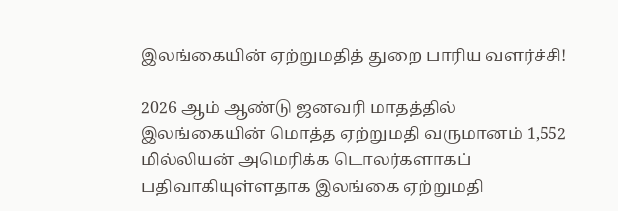இலங்கையின் ஏற்றுமதித் துறை பாரிய வளர்ச்சி!

2026 ஆம் ஆண்டு ஜனவரி மாதத்தில் இலங்கையின் மொத்த ஏற்றுமதி வருமானம் 1,552 மில்லியன் அமெரிக்க டொலர்களாகப் பதிவாகியுள்ளதாக இலங்கை ஏற்றுமதி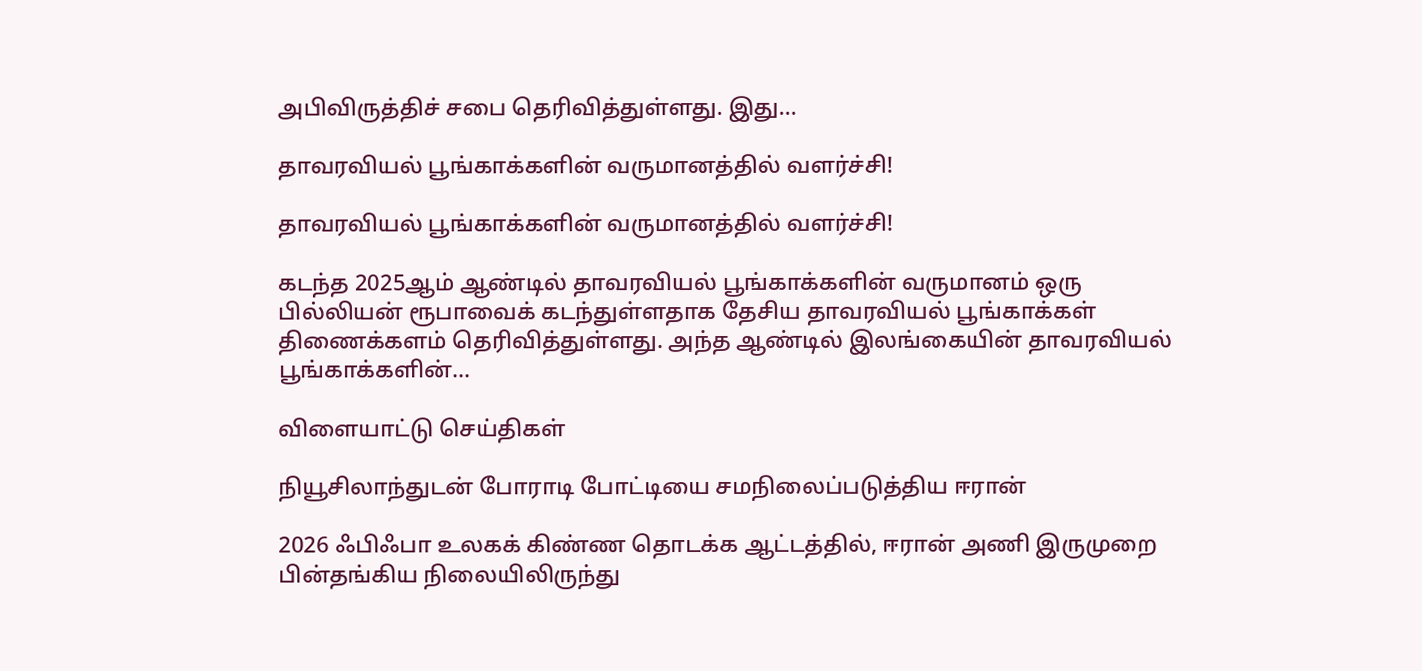அபிவிருத்திச் சபை தெரிவித்துள்ளது. இது...

தாவரவியல் பூங்காக்களின் வருமானத்தில் வளர்ச்சி!

தாவரவியல் பூங்காக்களின் வருமானத்தில் வளர்ச்சி!

கடந்த 2025ஆம் ஆண்டில் தாவரவியல் பூங்காக்களின் வருமானம் ஒரு பில்லியன் ரூபாவைக் கடந்துள்ளதாக தேசிய தாவரவியல் பூங்காக்கள் திணைக்களம் தெரிவித்துள்ளது. அந்த ஆண்டில் இலங்கையின் தாவரவியல் பூங்காக்களின்...

விளையாட்டு செய்திகள்

நியூசிலாந்துடன் போராடி போட்டியை சமநிலைப்படுத்திய ஈரான்

2026 ஃபிஃபா உலகக் கிண்ண தொடக்க ஆட்டத்தில், ஈரான் அணி இருமுறை பின்தங்கிய நிலையிலிருந்து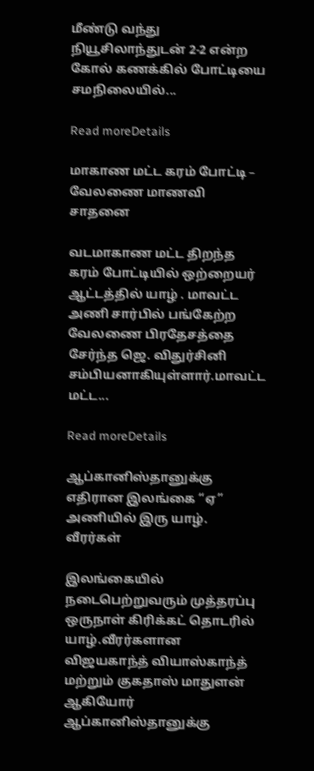மீண்டு வந்து நியூசிலாந்துடன் 2-2 என்ற கோல் கணக்கில் போட்டியை சமநிலையில்...

Read moreDetails

மாகாண மட்ட கரம் போட்டி – வேலணை மாணவி சாதனை

வடமாகாண மட்ட திறந்த கரம் போட்டியில் ஒற்றையர் ஆட்டத்தில் யாழ் . மாவட்ட அணி சார்பில் பங்கேற்ற வேலணை பிரதேசத்தை சேர்ந்த ஜெ. விதுர்சினி சம்பியனாகியுள்ளார்.மாவட்ட மட்ட...

Read moreDetails

ஆப்கானிஸ்தானுக்கு எதிரான இலங்கை “ஏ” அணியில் இரு யாழ். வீரர்கள்

இலங்கையில் நடைபெற்றுவரும் முத்தரப்பு ஒருநாள் கிரிக்கட் தொடரில் யாழ்.வீரர்களான விஜயகாந்த் வியாஸ்காந்த் மற்றும் குகதாஸ் மாதுளன் ஆகியோர் ஆப்கானிஸ்தானுக்கு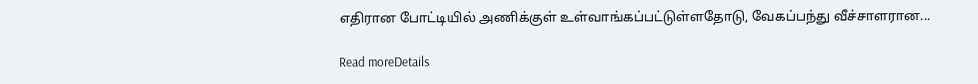எதிரான போட்டியில் அணிக்குள் உள்வாங்கப்பட்டுள்ளதோடு, வேகப்பந்து வீச்சாளரான...

Read moreDetails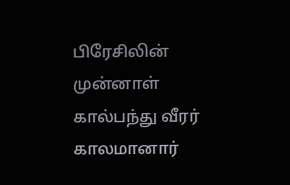பிரேசிலின் முன்னாள் கால்பந்து வீரர் காலமானார்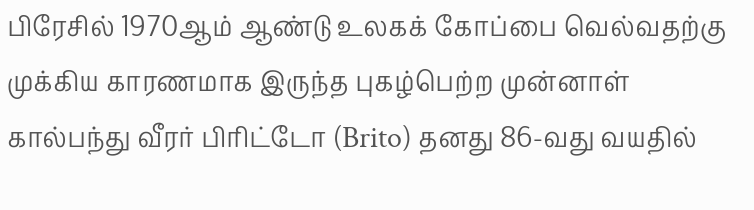பிரேசில் 1970ஆம் ஆண்டு உலகக் கோப்பை வெல்வதற்கு முக்கிய காரணமாக இருந்த புகழ்பெற்ற முன்னாள் கால்பந்து வீரர் பிரிட்டோ (Brito) தனது 86-வது வயதில்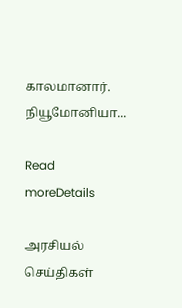காலமானார். நியூமோனியா...

Read moreDetails

அரசியல் செய்திகள்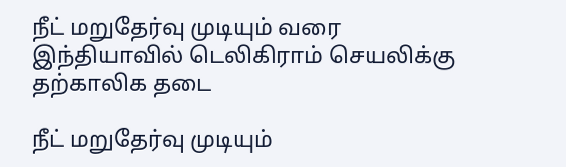நீட் மறுதேர்வு முடியும் வரை இந்தியாவில் டெலிகிராம் செயலிக்கு தற்காலிக தடை

நீட் மறுதேர்வு முடியும்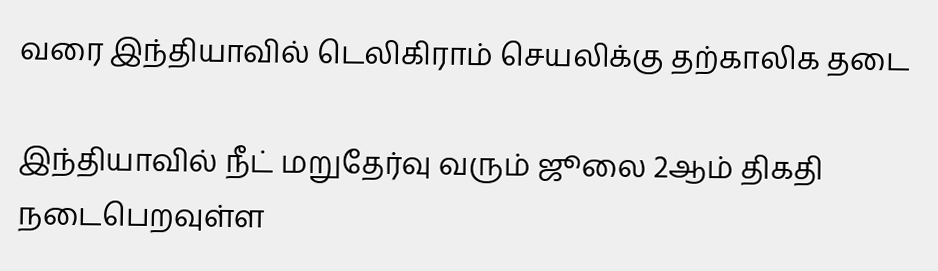வரை இந்தியாவில் டெலிகிராம் செயலிக்கு தற்காலிக தடை

இந்தியாவில் நீட் மறுதேர்வு வரும் ஜூலை 2ஆம் திகதி நடைபெறவுள்ள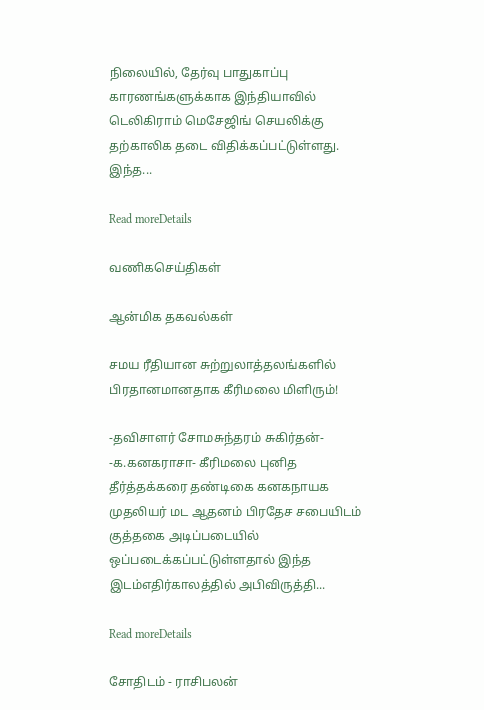நிலையில், தேர்வு பாதுகாப்பு காரணங்களுக்காக இந்தியாவில் டெலிகிராம் மெசேஜிங் செயலிக்கு தற்காலிக தடை விதிக்கப்பட்டுள்ளது. இந்த...

Read moreDetails

வணிகசெய்திகள்

ஆன்மிக தகவல்கள்

சமய ரீதியான சுற்றுலாத்தலங்களில் பிரதானமானதாக கீரிமலை மிளிரும்!

-தவிசாளர் சோமசுந்தரம் சுகிர்தன்- -க.கனகராசா- கீரிமலை புனித தீர்த்தக்கரை தண்டிகை கனகநாயக முதலியர் மட ஆதனம் பிரதேச சபையிடம் குத்தகை அடிப்படையில் ஒப்படைக்கப்பட்டுள்ளதால் இந்த இடம்எதிர்காலத்தில் அபிவிருத்தி...

Read moreDetails

சோதிடம் - ராசிபலன்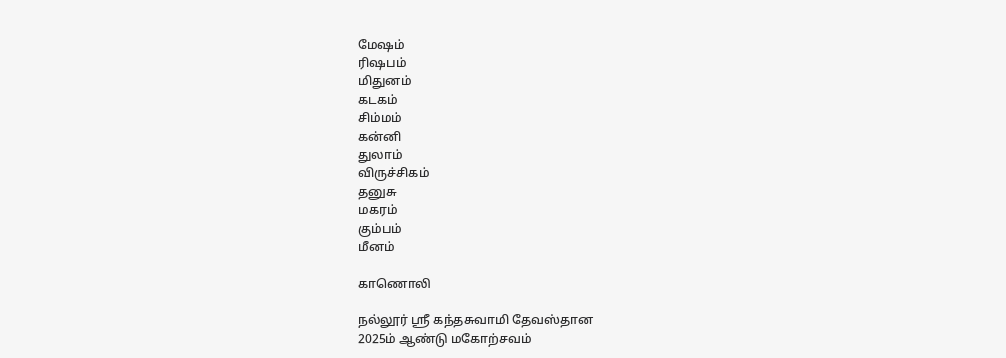மேஷம்
ரிஷபம்
மிதுனம்
கடகம்
சிம்மம்
கன்னி
துலாம்
விருச்சிகம்
தனுசு
மகரம்
கும்பம்
மீனம்

காணொலி

நல்லூர் ஸ்ரீ கந்தசுவாமி தேவஸ்தான
2025ம் ஆண்டு மகோற்சவம்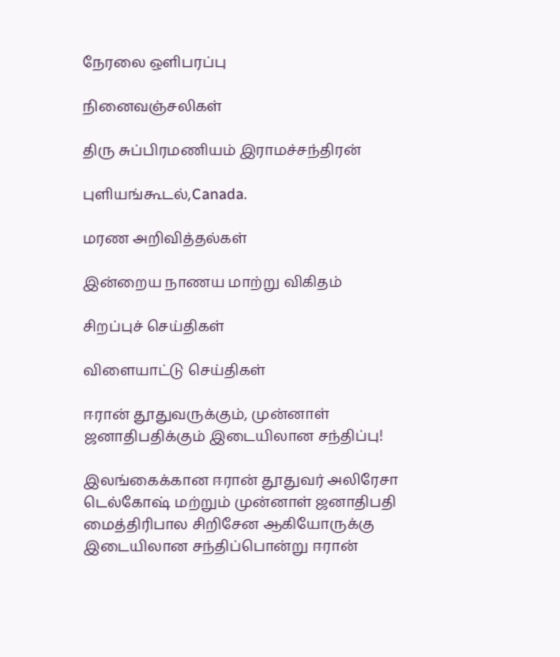நேரலை ஒளிபரப்பு

நினைவஞ்சலிகள்

திரு சுப்பிரமணியம் இராமச்சந்திரன்

புளியங்கூடல்,Canada.

மரண அறிவித்தல்கள்

இன்றைய நாணய மாற்று விகிதம்

சிறப்புச் செய்திகள்

விளையாட்டு செய்திகள்

ஈரான் தூதுவருக்கும், முன்னாள் ஜனாதிபதிக்கும் இடையிலான சந்திப்பு!

இலங்கைக்கான ஈரான் தூதுவர் அலிரேசா டெல்கோஷ் மற்றும் முன்னாள் ஜனாதிபதி மைத்திரிபால சிறிசேன ஆகியோருக்கு இடையிலான சந்திப்பொன்று ஈரான்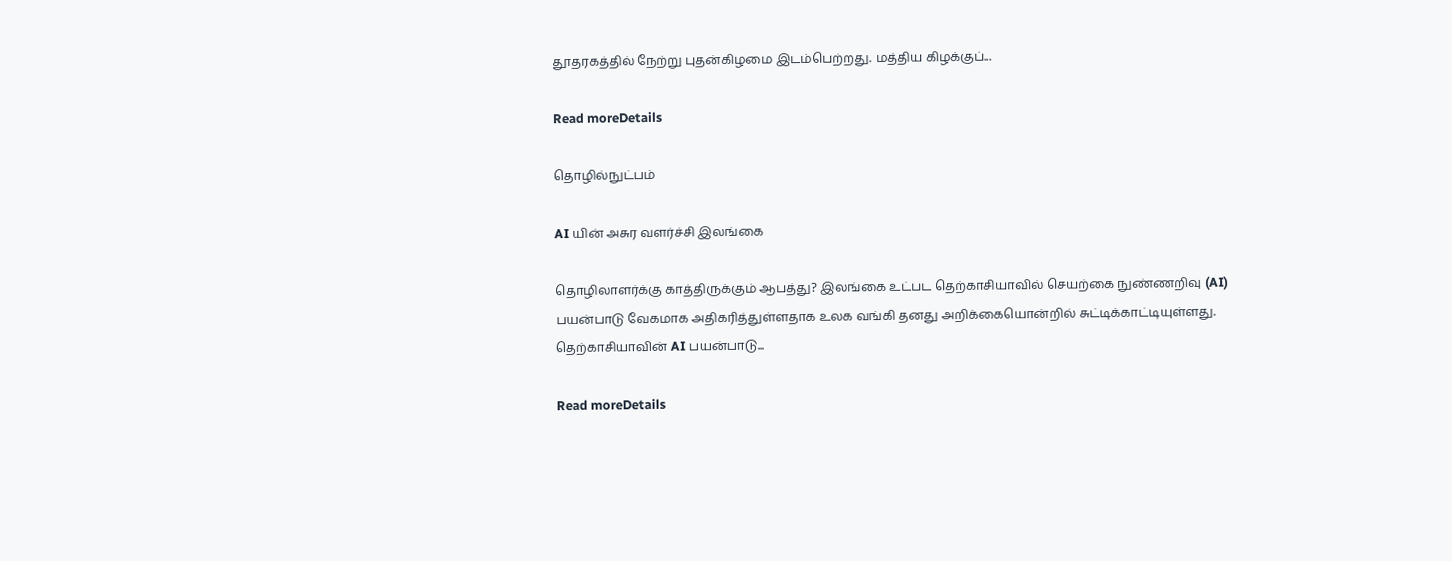தூதரகத்தில் நேற்று புதன்கிழமை இடம்பெற்றது. மத்திய கிழக்குப்...

Read moreDetails

தொழில்நுட்பம்

AI யின் அசுர வளர்ச்சி இலங்கை

தொழிலாளர்க்கு காத்திருக்கும் ஆபத்து? இலங்கை உட்பட தெற்காசியாவில் செயற்கை நுண்ணறிவு (AI) பயன்பாடு வேகமாக அதிகரித்துள்ளதாக உலக வங்கி தனது அறிக்கையொன்றில் சுட்டிக்காட்டியுள்ளது. தெற்காசியாவின் AI பயன்பாடு...

Read moreDetails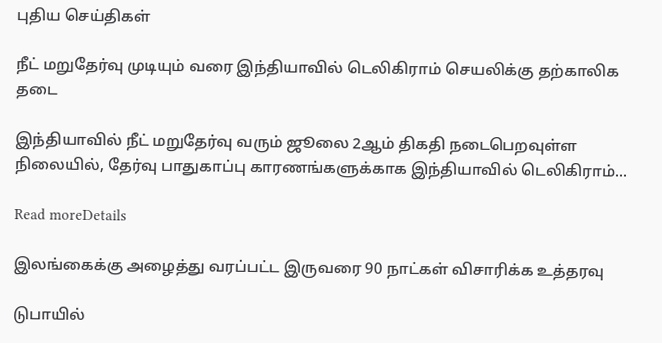புதிய செய்திகள்

நீட் மறுதேர்வு முடியும் வரை இந்தியாவில் டெலிகிராம் செயலிக்கு தற்காலிக தடை

இந்தியாவில் நீட் மறுதேர்வு வரும் ஜூலை 2ஆம் திகதி நடைபெறவுள்ள நிலையில், தேர்வு பாதுகாப்பு காரணங்களுக்காக இந்தியாவில் டெலிகிராம்...

Read moreDetails

இலங்கைக்கு அழைத்து வரப்பட்ட இருவரை 90 நாட்கள் விசாரிக்க உத்தரவு

டுபாயில்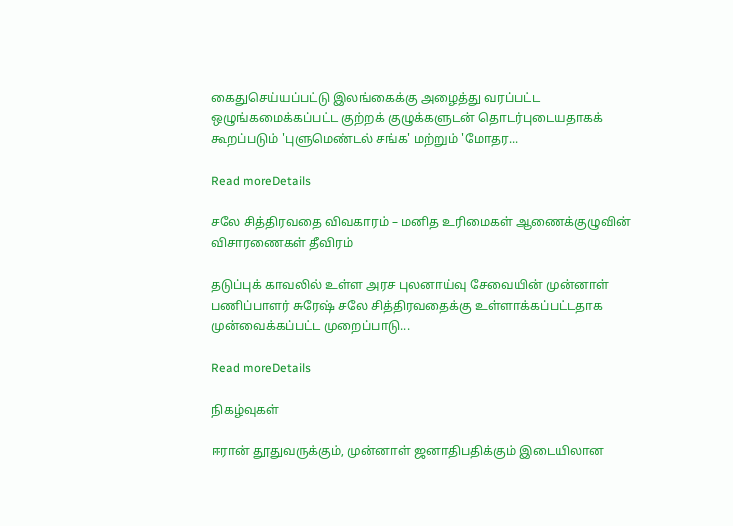கைதுசெய்யப்பட்டு இலங்கைக்கு அழைத்து வரப்பட்ட ஒழுங்கமைக்கப்பட்ட குற்றக் குழுக்களுடன் தொடர்புடையதாகக் கூறப்படும் 'புளுமெண்டல் சங்க' மற்றும் 'மோதர...

Read moreDetails

சலே சித்திரவதை விவகாரம் – மனித உரிமைகள் ஆணைக்குழுவின் விசாரணைகள் தீவிரம்

தடுப்புக் காவலில் உள்ள அரச புலனாய்வு சேவையின் முன்னாள் பணிப்பாளர் சுரேஷ் சலே சித்திரவதைக்கு உள்ளாக்கப்பட்டதாக முன்வைக்கப்பட்ட முறைப்பாடு...

Read moreDetails

நிகழ்வுகள்

ஈரான் தூதுவருக்கும், முன்னாள் ஜனாதிபதிக்கும் இடையிலான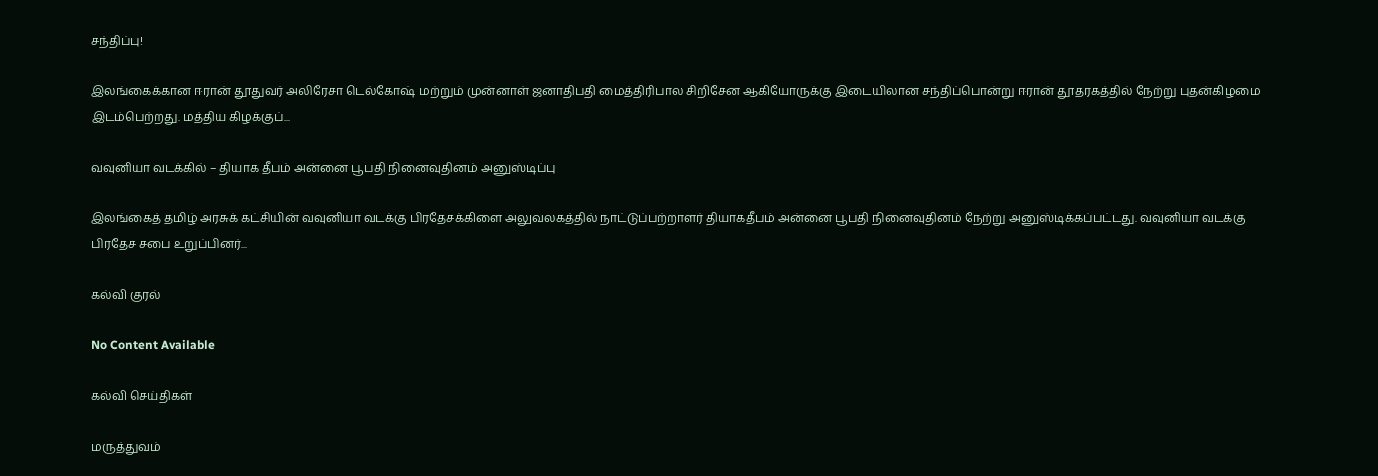சந்திப்பு!

இலங்கைக்கான ஈரான் தூதுவர் அலிரேசா டெல்கோஷ் மற்றும் முன்னாள் ஜனாதிபதி மைத்திரிபால சிறிசேன ஆகியோருக்கு இடையிலான சந்திப்பொன்று ஈரான் தூதரகத்தில் நேற்று புதன்கிழமை இடம்பெற்றது. மத்திய கிழக்குப்...

வவுனியா வடக்கில் – தியாக தீபம் அன்னை பூபதி நினைவுதினம் அனுஸ்டிப்பு

இலங்கைத் தமிழ் அரசுக் கட்சியின் வவுனியா வடக்கு பிரதேசக்கிளை அலுவலகத்தில் நாட்டுப்பற்றாளர் தியாகதீபம் அன்னை பூபதி நினைவுதினம் நேற்று அனுஸ்டிக்கப்பட்டது. வவுனியா வடக்கு பிரதேச சபை உறுப்பினர்...

கல்வி குரல்

No Content Available

கல்வி செய்திகள்

மருத்துவம்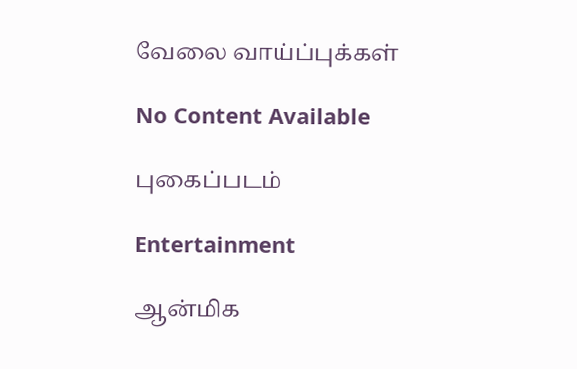வேலை வாய்ப்புக்கள்

No Content Available

புகைப்படம்

Entertainment

ஆன்மிக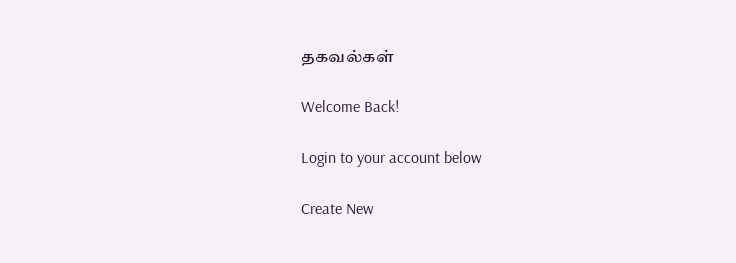தகவல்கள்

Welcome Back!

Login to your account below

Create New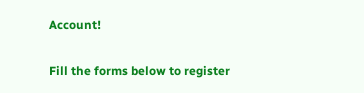Account!

Fill the forms below to register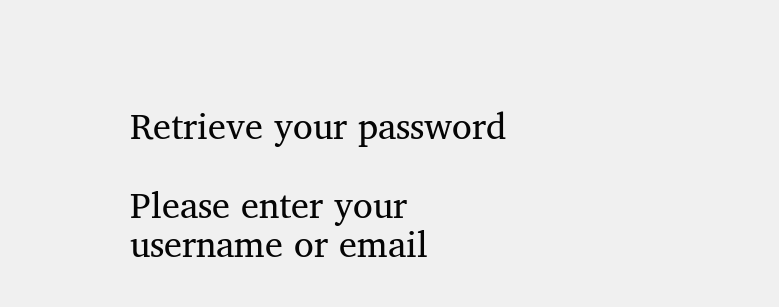Retrieve your password

Please enter your username or email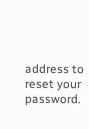address to reset your password.